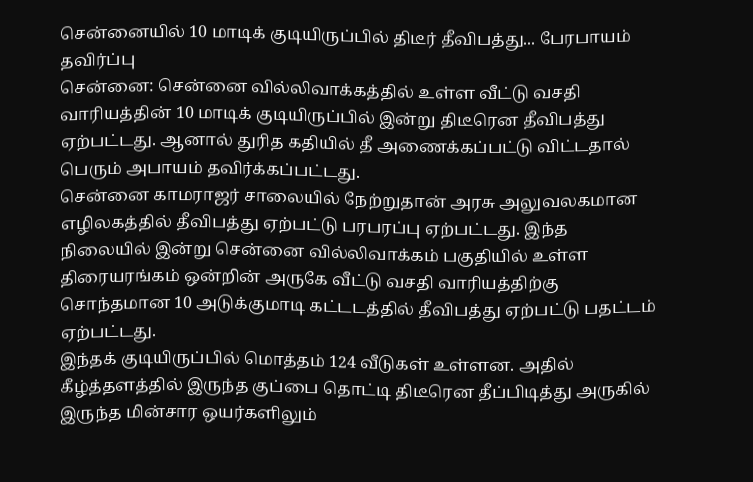சென்னையில் 10 மாடிக் குடியிருப்பில் திடீர் தீவிபத்து... பேரபாயம் தவிர்ப்பு
சென்னை: சென்னை வில்லிவாக்கத்தில் உள்ள வீட்டு வசதி வாரியத்தின் 10 மாடிக் குடியிருப்பில் இன்று திடீரென தீவிபத்து ஏற்பட்டது. ஆனால் துரித கதியில் தீ அணைக்கப்பட்டு விட்டதால் பெரும் அபாயம் தவிர்க்கப்பட்டது.
சென்னை காமராஜர் சாலையில் நேற்றுதான் அரசு அலுவலகமான எழிலகத்தில் தீவிபத்து ஏற்பட்டு பரபரப்பு ஏற்பட்டது. இந்த நிலையில் இன்று சென்னை வில்லிவாக்கம் பகுதியில் உள்ள திரையரங்கம் ஒன்றின் அருகே வீட்டு வசதி வாரியத்திற்கு சொந்தமான 10 அடுக்குமாடி கட்டடத்தில் தீவிபத்து ஏற்பட்டு பதட்டம் ஏற்பட்டது.
இந்தக் குடியிருப்பில் மொத்தம் 124 வீடுகள் உள்ளன. அதில் கீழ்த்தளத்தில் இருந்த குப்பை தொட்டி திடீரென தீப்பிடித்து அருகில் இருந்த மின்சார ஒயர்களிலும்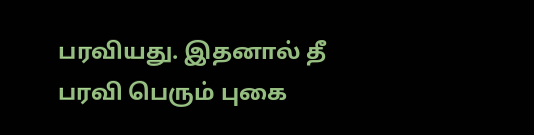பரவியது. இதனால் தீ பரவி பெரும் புகை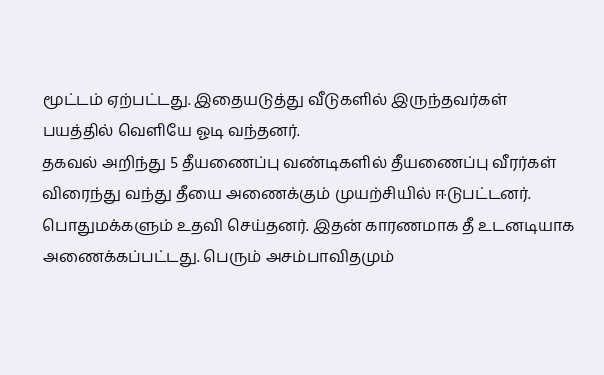மூட்டம் ஏற்பட்டது. இதையடுத்து வீடுகளில் இருந்தவர்கள் பயத்தில் வெளியே ஓடி வந்தனர்.
தகவல் அறிந்து 5 தீயணைப்பு வண்டிகளில் தீயணைப்பு வீரர்கள் விரைந்து வந்து தீயை அணைக்கும் முயற்சியில் ஈடுபட்டனர். பொதுமக்களும் உதவி செய்தனர். இதன் காரணமாக தீ உடனடியாக அணைக்கப்பட்டது. பெரும் அசம்பாவிதமும்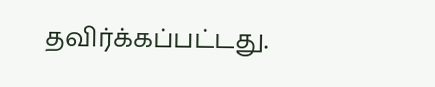தவிர்க்கப்பட்டது.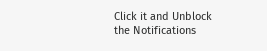Click it and Unblock the Notifications